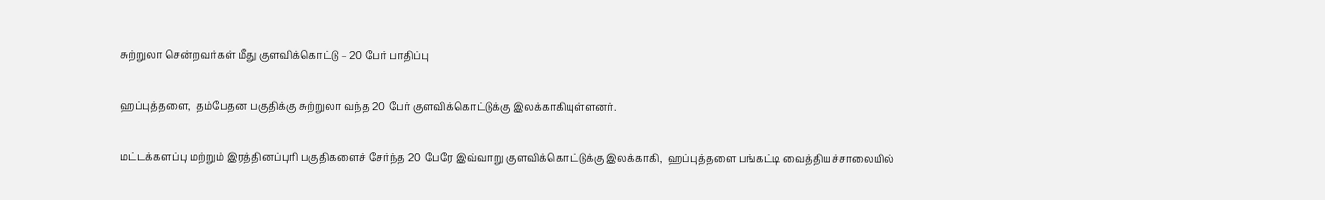சுற்றுலா சென்றவர்கள் மீது குளவிக்கொட்டு – 20 பேர் பாதிப்பு

ஹப்புத்தளை,  தம்பேதன பகுதிக்கு சுற்றுலா வந்த 20 பேர் குளவிக்கொட்டுக்கு இலக்காகியுள்ளனர்.

மட்டக்களப்பு மற்றும் இரத்தினப்புரி பகுதிகளைச் சேர்ந்த 20 பேரே இவ்வாறு குளவிக்கொட்டுக்கு இலக்காகி,  ஹப்புத்தளை பங்கட்டி வைத்தியச்சாலையில்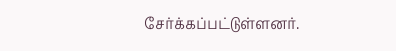சேர்க்கப்பட்டுள்ளனர்.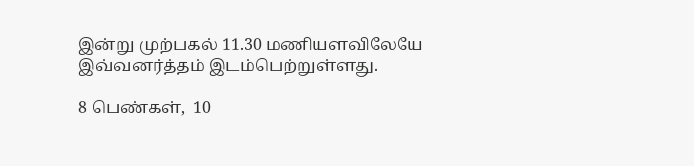இன்று முற்பகல் 11.30 மணியளவிலேயே இவ்வனர்த்தம் இடம்பெற்றுள்ளது.

8 பெண்கள்,  10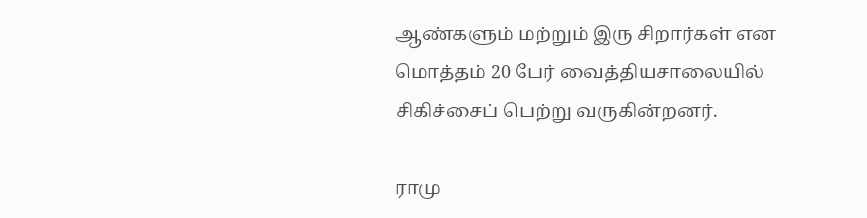ஆண்களும் மற்றும் இரு சிறார்கள் என மொத்தம் 20 பேர் வைத்தியசாலையில் சிகிச்சைப் பெற்று வருகின்றனர்.

ராமு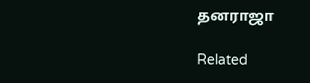தனராஜா

Related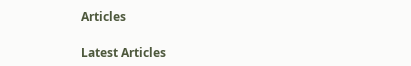Articles

Latest Articles